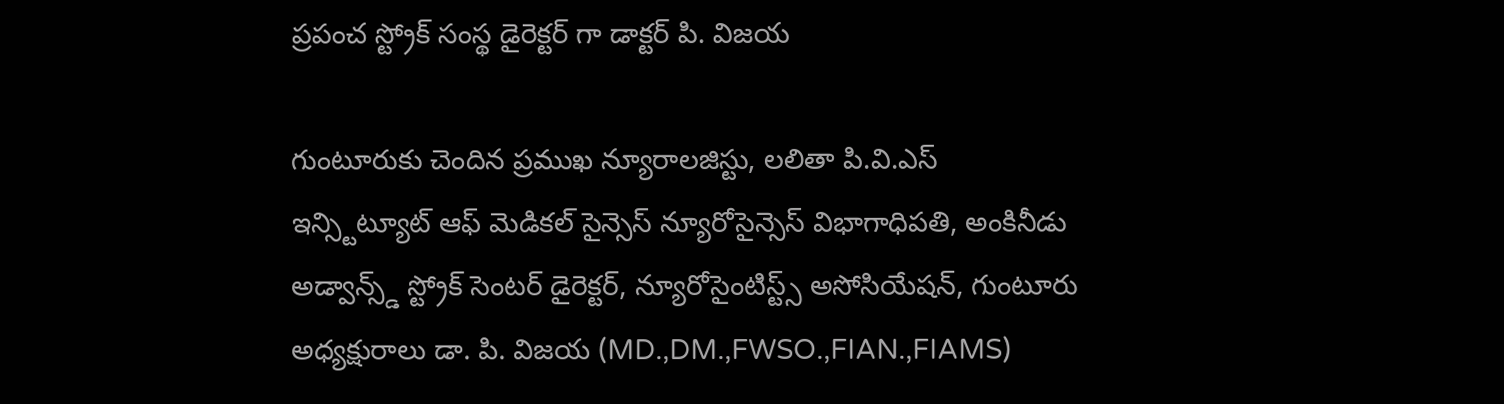ప్రపంచ స్ట్రోక్ సంస్థ డైరెక్టర్ గా డాక్టర్ పి. విజయ

గుంటూరుకు చెందిన ప్రముఖ న్యూరాలజిస్టు, లలితా పి.వి.ఎస్ ఇన్స్టిట్యూట్ ఆఫ్ మెడికల్ సైన్సెస్ న్యూరోసైన్సెస్ విభాగాధిపతి, అంకినీడు అడ్వాన్స్డ్ స్ట్రోక్ సెంటర్ డైరెక్టర్, న్యూరోసైంటిస్ట్స్ అసోసియేషన్, గుంటూరు అధ్యక్షురాలు డా. పి. విజయ (MD.,DM.,FWSO.,FIAN.,FIAMS)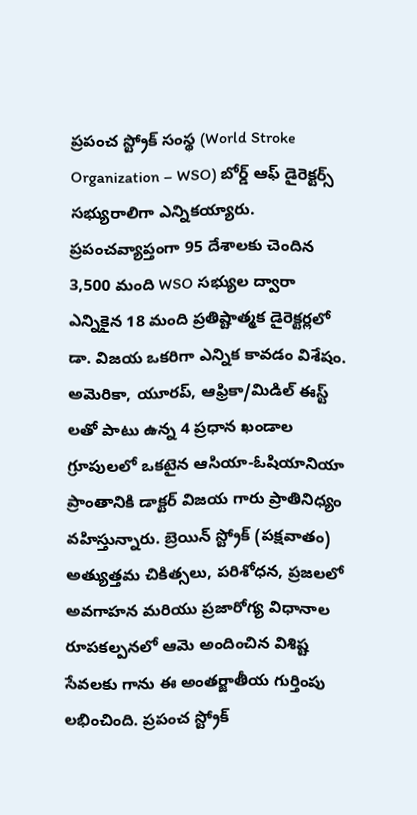ప్రపంచ స్ట్రోక్ సంస్థ (World Stroke Organization – WSO) బోర్డ్ ఆఫ్ డైరెక్టర్స్ సభ్యురాలిగా ఎన్నికయ్యారు. ప్రపంచవ్యాప్తంగా 95 దేశాలకు చెందిన 3,500 మంది WSO సభ్యుల ద్వారా ఎన్నికైన 18 మంది ప్రతిష్టాత్మక డైరెక్టర్లలో డా. విజయ ఒకరిగా ఎన్నిక కావడం విశేషం. అమెరికా, యూరప్, ఆఫ్రికా/మిడిల్ ఈస్ట్ లతో పాటు ఉన్న 4 ప్రధాన ఖండాల గ్రూపులలో ఒకటైన ఆసియా-ఓషియానియా ప్రాంతానికి డాక్టర్ విజయ గారు ప్రాతినిధ్యం వహిస్తున్నారు. బ్రెయిన్ స్ట్రోక్ (పక్షవాతం) అత్యుత్తమ చికిత్సలు, పరిశోధన, ప్రజలలో అవగాహన మరియు ప్రజారోగ్య విధానాల రూపకల్పనలో ఆమె అందించిన విశిష్ట సేవలకు గాను ఈ అంతర్జాతీయ గుర్తింపు లభించింది. ప్రపంచ స్ట్రోక్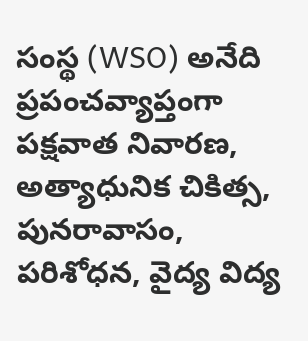సంస్థ (WSO) అనేది ప్రపంచవ్యాప్తంగా పక్షవాత నివారణ, అత్యాధునిక చికిత్స, పునరావాసం, పరిశోధన, వైద్య విద్య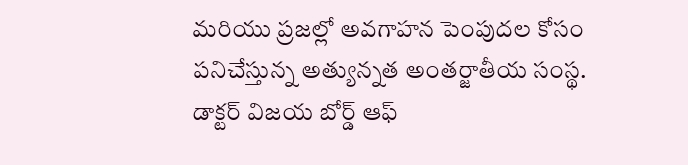మరియు ప్రజల్లో అవగాహన పెంపుదల కోసం పనిచేస్తున్న అత్యున్నత అంతర్జాతీయ సంస్థ.
డాక్టర్ విజయ బోర్డ్ ఆఫ్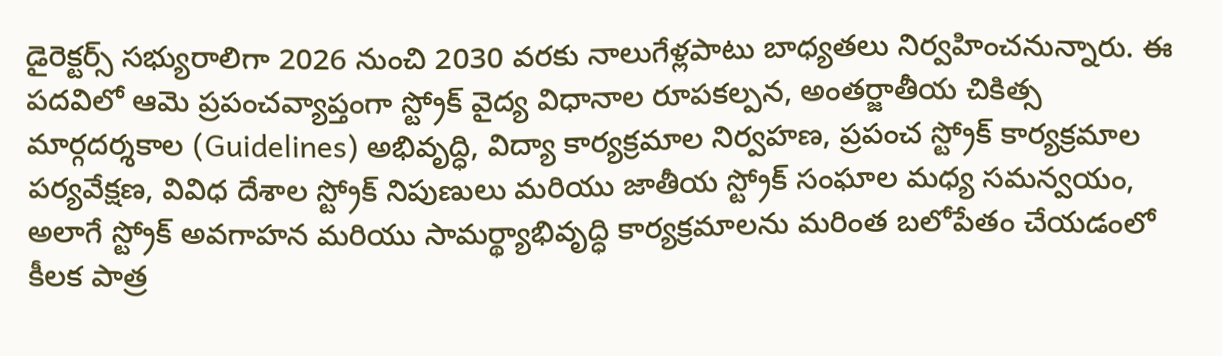డైరెక్టర్స్ సభ్యురాలిగా 2026 నుంచి 2030 వరకు నాలుగేళ్లపాటు బాధ్యతలు నిర్వహించనున్నారు. ఈ పదవిలో ఆమె ప్రపంచవ్యాప్తంగా స్ట్రోక్ వైద్య విధానాల రూపకల్పన, అంతర్జాతీయ చికిత్స మార్గదర్శకాల (Guidelines) అభివృద్ధి, విద్యా కార్యక్రమాల నిర్వహణ, ప్రపంచ స్ట్రోక్ కార్యక్రమాల పర్యవేక్షణ, వివిధ దేశాల స్ట్రోక్ నిపుణులు మరియు జాతీయ స్ట్రోక్ సంఘాల మధ్య సమన్వయం, అలాగే స్ట్రోక్ అవగాహన మరియు సామర్థ్యాభివృద్ధి కార్యక్రమాలను మరింత బలోపేతం చేయడంలో కీలక పాత్ర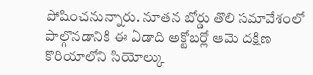పోషించనున్నారు. నూతన బోర్డు తొలి సమావేశంలో పాల్గొనడానికి ఈ ఏడాది అక్టోబర్లో ఆమె దక్షిణ కొరియాలోని సియోల్కు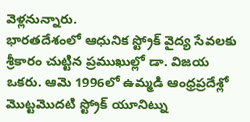వెళ్లనున్నారు.
భారతదేశంలో ఆధునిక స్ట్రోక్ వైద్య సేవలకు శ్రీకారం చుట్టిన ప్రముఖుల్లో డా. విజయ ఒకరు. ఆమె 1996లో ఉమ్మడి ఆంధ్రప్రదేశ్లో మొట్టమొదటి స్ట్రోక్ యూనిట్ను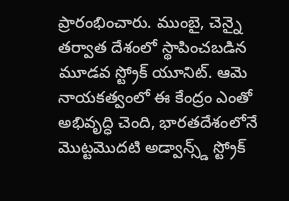ప్రారంభించారు. ముంబై, చెన్నై తర్వాత దేశంలో స్థాపించబడిన మూడవ స్ట్రోక్ యూనిట్. ఆమె నాయకత్వంలో ఈ కేంద్రం ఎంతో అభివృద్ధి చెంది, భారతదేశంలోనే మొట్టమొదటి అడ్వాన్స్డ్ స్ట్రోక్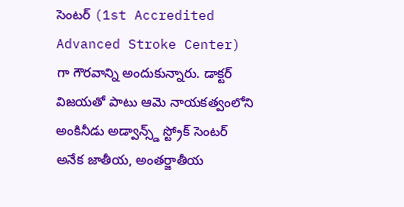సెంటర్ (1st Accredited Advanced Stroke Center) గా గౌరవాన్ని అందుకున్నారు. డాక్టర్ విజయతో పాటు ఆమె నాయకత్వంలోని అంకినీడు అడ్వాన్స్డ్ స్ట్రోక్ సెంటర్ అనేక జాతీయ, అంతర్జాతీయ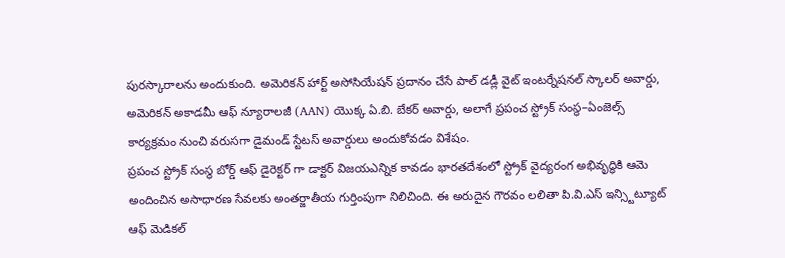పురస్కారాలను అందుకుంది. అమెరికన్ హార్ట్ అసోసియేషన్ ప్రదానం చేసే పాల్ డడ్లీ వైట్ ఇంటర్నేషనల్ స్కాలర్ అవార్డు, అమెరికన్ అకాడమీ ఆఫ్ న్యూరాలజీ (AAN) యొక్క ఏ.బి. బేకర్ అవార్డు, అలాగే ప్రపంచ స్ట్రోక్ సంస్థ–ఏంజెల్స్ కార్యక్రమం నుంచి వరుసగా డైమండ్ స్టేటస్ అవార్డులు అందుకోవడం విశేషం.
ప్రపంచ స్ట్రోక్ సంస్థ బోర్డ్ ఆఫ్ డైరెక్టర్ గా డాక్టర్ విజయఎన్నిక కావడం భారతదేశంలో స్ట్రోక్ వైద్యరంగ అభివృద్ధికి ఆమె అందించిన అసాధారణ సేవలకు అంతర్జాతీయ గుర్తింపుగా నిలిచింది. ఈ అరుదైన గౌరవం లలితా పి.వి.ఎస్ ఇన్స్టిట్యూట్ ఆఫ్ మెడికల్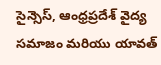సైన్సెస్, ఆంధ్రప్రదేశ్ వైద్య సమాజం మరియు యావత్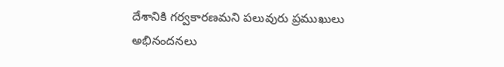దేశానికి గర్వకారణమని పలువురు ప్రముఖులు అభినందనలు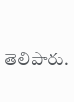తెలిపారు.